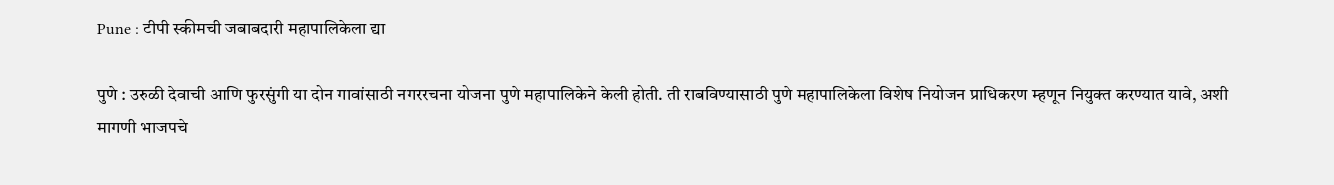Pune : टीपी स्कीमची जबाबदारी महापालिकेला द्या

पुणे : उरुळी देवाची आणि फुरसुंगी या दोन गावांसाठी नगररचना योजना पुणे महापालिकेने केली होती. ती राबविण्यासाठी पुणे महापालिकेला विशेष नियोजन प्राधिकरण म्हणून नियुक्त करण्यात यावे, अशी मागणी भाजपचे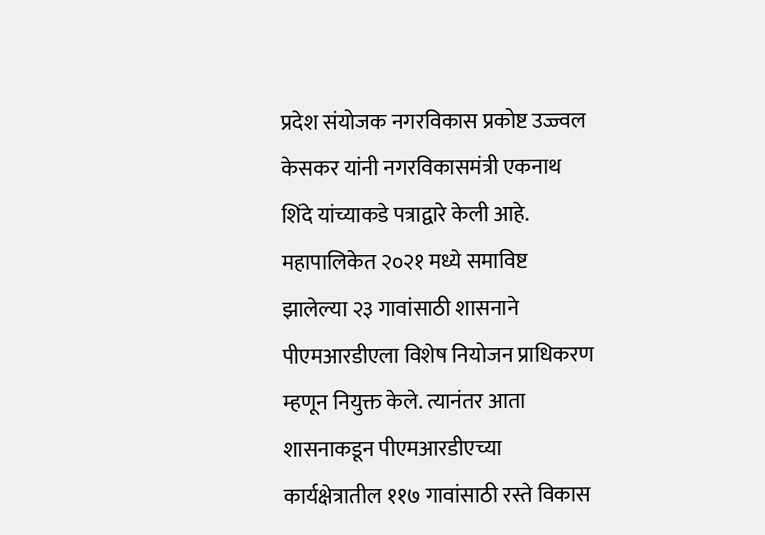प्रदेश संयोजक नगरविकास प्रकोष्ट उज्ज्वल केसकर यांनी नगरविकासमंत्री एकनाथ शिंदे यांच्याकडे पत्राद्वारे केली आहे.
महापालिकेत २०२१ मध्ये समाविष्ट झालेल्या २३ गावांसाठी शासनाने पीएमआरडीएला विशेष नियोजन प्राधिकरण म्हणून नियुक्त केले. त्यानंतर आता शासनाकडून पीएमआरडीएच्या कार्यक्षेत्रातील ११७ गावांसाठी रस्ते विकास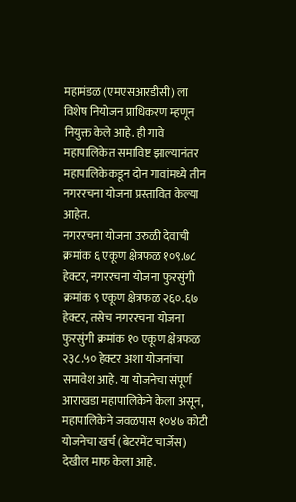महामंडळ (एमएसआरडीसी) ला विशेष नियोजन प्राधिकरण म्हणून नियुक्त केले आहे. ही गावे महापालिकेत समाविष्ट झाल्यानंतर महापालिकेकडून दोन गावांमध्ये तीन नगररचना योजना प्रस्तावित केल्या आहेत.
नगररचना योजना उरुळी देवाची क्रमांक ६ एकूण क्षेत्रफळ १०९.७८ हेक्टर, नगररचना योजना फुरसुंगी क्रमांक ९ एकूण क्षेत्रफळ २६०.६७ हेक्टर, तसेच नगररचना योजना फुरसुंगी क्रमांक १० एकूण क्षेत्रफळ २३८.५० हेक्टर अशा योजनांचा समावेश आहे. या योजनेचा संपूर्ण आराखडा महापालिकेने केला असून, महापालिकेने जवळपास १०४७ कोटी योजनेचा खर्च (बेटरमेंट चार्जेस) देखील माफ केला आहे.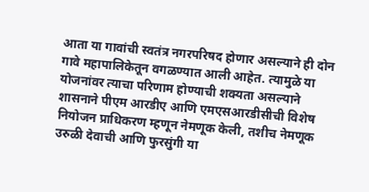आता या गावांची स्वतंत्र नगरपरिषद होणार असल्याने ही दोन गावे महापालिकेतून वगळण्यात आली आहेत. त्यामुळे या योजनांवर त्याचा परिणाम होण्याची शक्यता असल्याने शासनाने पीएम आरडीए आणि एमएसआरडीसीची विशेष नियोजन प्राधिकरण म्हणून नेमणूक केली, तशीच नेमणूक उरुळी देवाची आणि फुरसुंगी या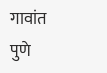गावांत पुणे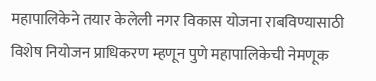महापालिकेने तयार केलेली नगर विकास योजना राबविण्यासाठी विशेष नियोजन प्राधिकरण म्हणून पुणे महापालिकेची नेमणूक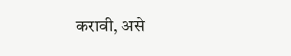करावी, असे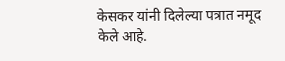केसकर यांनी दिलेल्या पत्रात नमूद केले आहे.